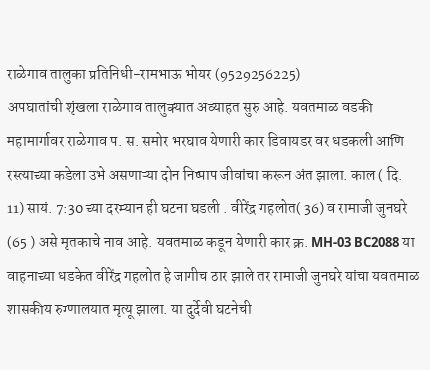राळेगाव तालुका प्रतिनिधी-रामभाऊ भोयर (9529256225)
अपघातांची शृंखला राळेगाव तालुक्यात अव्याहत सुरु आहे. यवतमाळ वडकी महामार्गावर राळेगाव प. स. समोर भरघाव येणारी कार डिवायडर वर धडकली आणि रस्त्याच्या कडेला उभे असणाऱ्या दोन निष्पाप जीवांचा करून अंत झाला. काल ( दि. 11) सायं. 7:30 च्या दरम्यान ही घटना घडली . वीरेंद्र गहलोत( 36) व रामाजी जुनघरे (65 ) असे मृतकाचे नाव आहे. यवतमाळ कडून येणारी कार क्र. MH-03 BC2088 या वाहनाच्या धडकेत वीरेंद्र गहलोत हे जागीच ठार झाले तर रामाजी जुनघरे यांचा यवतमाळ शासकीय रुग्णालयात मृत्यू झाला. या दुर्देवी घटनेची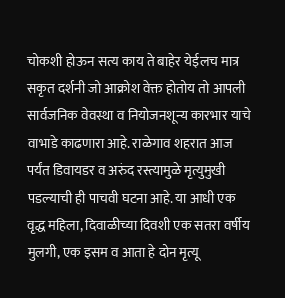चोकशी होऊन सत्य काय ते बाहेर येईलच मात्र सकृत दर्शनी जो आक्रोश वेक्त होतोय तो आपली सार्वजनिक वेवस्था व नियोजनशून्य कारभार याचे वाभाडे काढणारा आहे. राळेगाव शहरात आज पर्यंत डिवायडर व अरुंद रस्त्यामुळे मृत्युमुखी पडल्याची ही पाचवी घटना आहे. या आधी एक वृद्ध महिला, दिवाळीच्या दिवशी एक सतरा वर्षीय मुलगी, एक इसम व आता हे दोन मृत्यू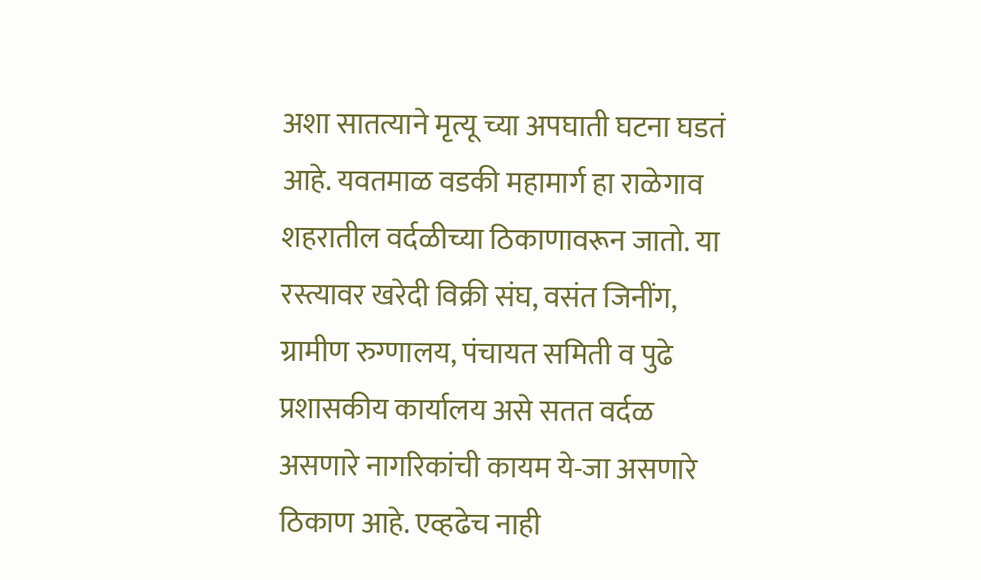अशा सातत्याने मृत्यू च्या अपघाती घटना घडतं आहे. यवतमाळ वडकी महामार्ग हा राळेगाव शहरातील वर्दळीच्या ठिकाणावरून जातो. या रस्त्यावर खरेदी विक्री संघ, वसंत जिनींग, ग्रामीण रुग्णालय, पंचायत समिती व पुढे प्रशासकीय कार्यालय असे सतत वर्दळ असणारे नागरिकांची कायम ये-जा असणारे ठिकाण आहे. एव्हढेच नाही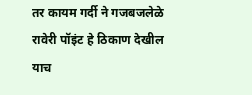तर कायम गर्दी ने गजबजलेळे रावेरी पॉइंट हे ठिकाण देखील याच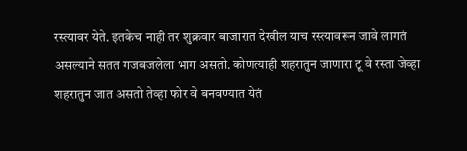रस्त्यावर येते. इतकेच नाही तर शुक्रवार बाजारात देखील याच रस्त्यावरून जावे लागतं असल्याने सतत गजबजलेला भाग असतो. कोणत्याही शहरातुन जाणारा टू वे रस्ता जेव्हा शहरातुन जात असतो तेव्हा फोर वे बनवण्यात येतं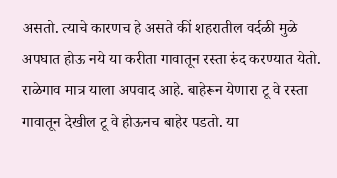असतो. त्याचे कारणच हे असते कीं शहरातील वर्दळी मुळे अपघात होऊ नये या करीता गावातून रस्ता रुंद करण्यात येतो. राळेगाव मात्र याला अपवाद आहे. बाहेरून येणारा टू वे रस्ता गावातून देखील टू वे होऊनच बाहेर पडतो. या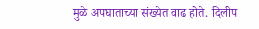मुळे अपघाताच्या संख्येत वाढ होते. दिलीप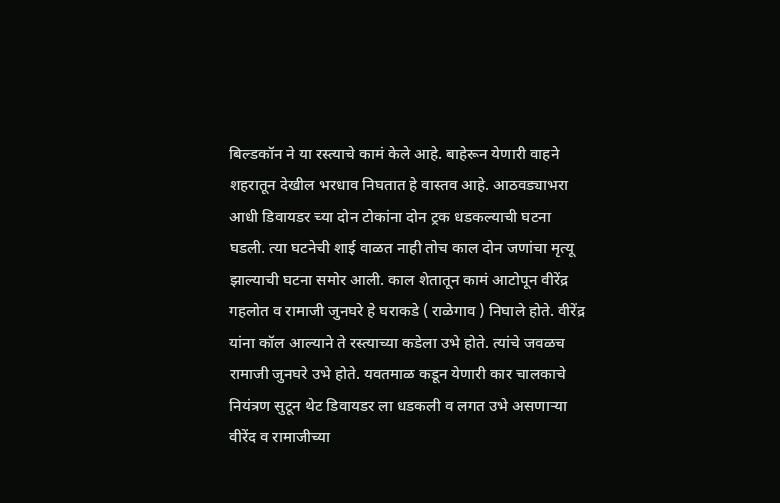बिल्डकॉन ने या रस्त्याचे कामं केले आहे. बाहेरून येणारी वाहने शहरातून देखील भरधाव निघतात हे वास्तव आहे. आठवड्याभरा आधी डिवायडर च्या दोन टोकांना दोन ट्रक धडकल्याची घटना घडली. त्या घटनेची शाई वाळत नाही तोच काल दोन जणांचा मृत्यू झाल्याची घटना समोर आली. काल शेतातून कामं आटोपून वीरेंद्र गहलोत व रामाजी जुनघरे हे घराकडे ( राळेगाव ) निघाले होते. वीरेंद्र यांना कॉल आल्याने ते रस्त्याच्या कडेला उभे होते. त्यांचे जवळच रामाजी जुनघरे उभे होते. यवतमाळ कडून येणारी कार चालकाचे नियंत्रण सुटून थेट डिवायडर ला धडकली व लगत उभे असणाऱ्या वीरेंद व रामाजीच्या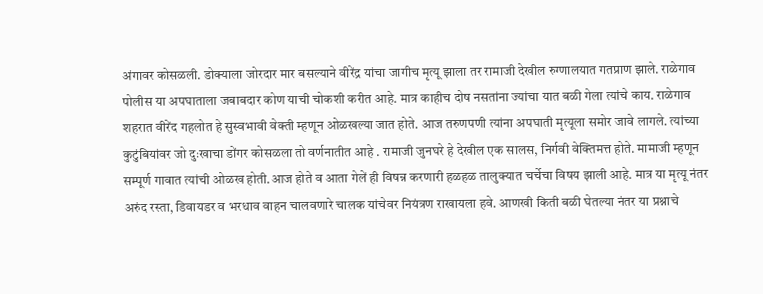अंगावर कोसळली. डोक्याला जोरदार मार बसल्याने वीरेंद्र यांचा जागीच मृत्यू झाला तर रामाजी देखील रुग्णालयात गतप्राण झाले. राळेगाव पोलीस या अपघाताला जबाबदार कोण याची चोकशी करीत आहे. मात्र काहीच दोष नसतांना ज्यांचा यात बळी गेला त्यांचे काय. राळेगाव शहरात वीरेंद गहलोत हे सुस्वभावी वेक्ती म्हणून ओळखल्या जात होते. आज तरुणपणी त्यांना अपघाती मृत्यूला समोर जावे लागले. त्यांच्या कुटुंबियांवर जो दुःखाचा डोंगर कोसळला तो वर्णनातीत आहे . रामाजी जुनघरे हे देखील एक सालस, निर्गवी वेक्तिमत्त होते. मामाजी म्हणून सम्पूर्ण गावात त्यांची ओळख होती.आज होते व आता गेलें ही विषन्न करणारी हळहळ तालुक्यात चर्चेचा विषय झाली आहे. मात्र या मृत्यू नंतर अरुंद रस्ता, डिवायडर व भरधाव वाहन चालवणारे चालक यांचेवर नियंत्रण राखायला हवे. आणखी किती बळी घेतल्या नंतर या प्रश्नाचे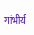गांभीर्य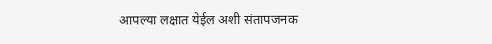आपल्या लक्षात येईल अशी संतापजनक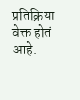प्रतिक्रिया वेक्त होतं आहे.